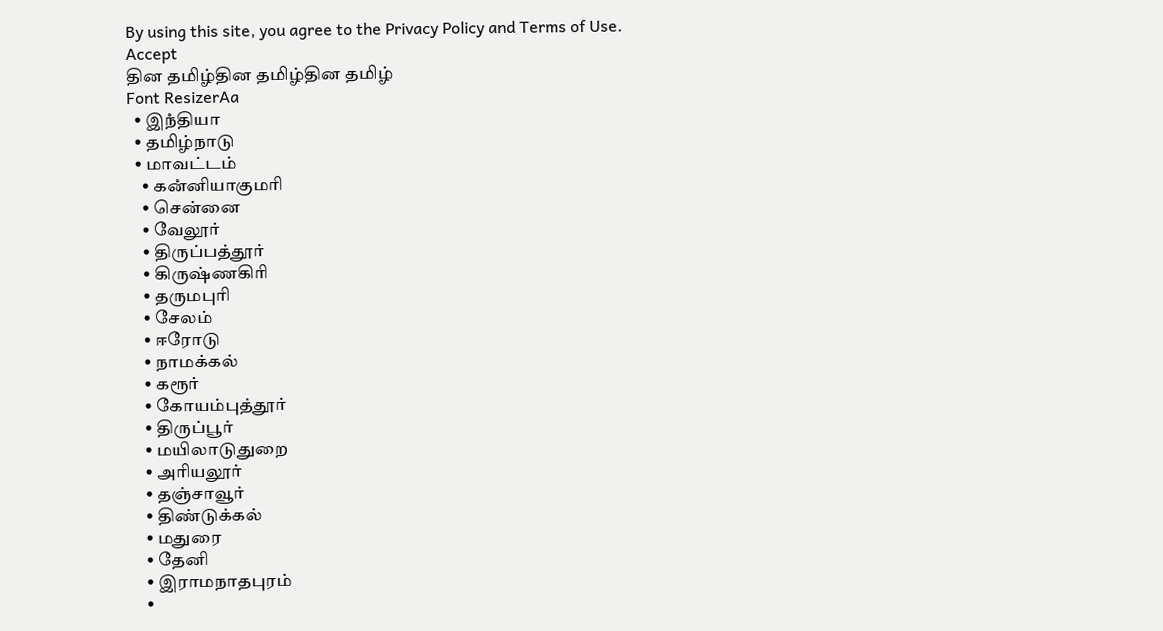By using this site, you agree to the Privacy Policy and Terms of Use.
Accept
தின தமிழ்தின தமிழ்தின தமிழ்
Font ResizerAa
  • இநஂதியா
  • தமிழ்நாடு
  • மாவட்டம்
    • கனஂனியாகுமரி
    • சென்னை
    • வேலூர்
    • திருப்பத்தூர்
    • கிருஷ்ணகிரி
    • தருமபுரி
    • சேலம்
    • ஈரோடு
    • நாமக்கல்
    • கரூர்
    • கோயம்புத்தூர்
    • திருப்பூர்
    • மயிலாடுதுறை
    • அரியலூர்
    • தஞ்சாவூர்
    • திண்டுக்கல்
    • மதுரை
    • தேனி
    • இராமநாதபுரம்
    •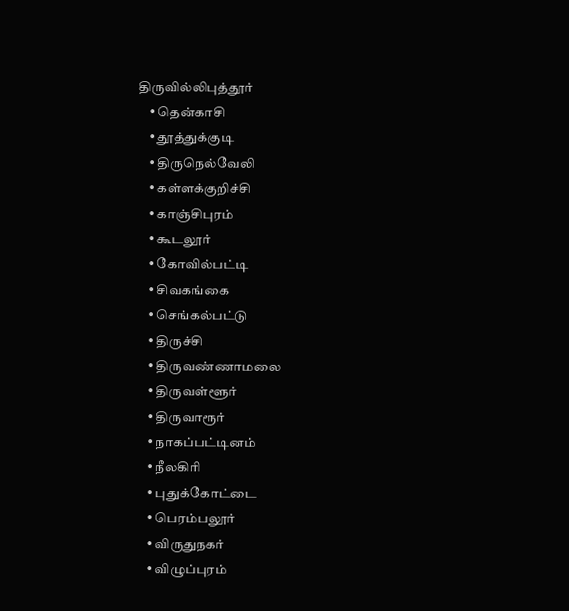திருவில்லிபுத்தூர்
    • தென்காசி
    • தூத்துக்குடி
    • திருநெல்வேலி
    • கள்ளக்குறிச்சி
    • காஞ்சிபுரம்
    • கூடலூர்
    • கோவில்பட்டி
    • சிவகங்கை
    • செங்கல்பட்டு
    • திருச்சி
    • திருவண்ணாமலை
    • திருவள்ளூர்
    • திருவாரூர்
    • நாகப்பட்டினம்
    • நீலகிரி
    • புதுக்கோட்டை
    • பெரம்பலூர்
    • விருதுநகர்
    • விழுப்புரம்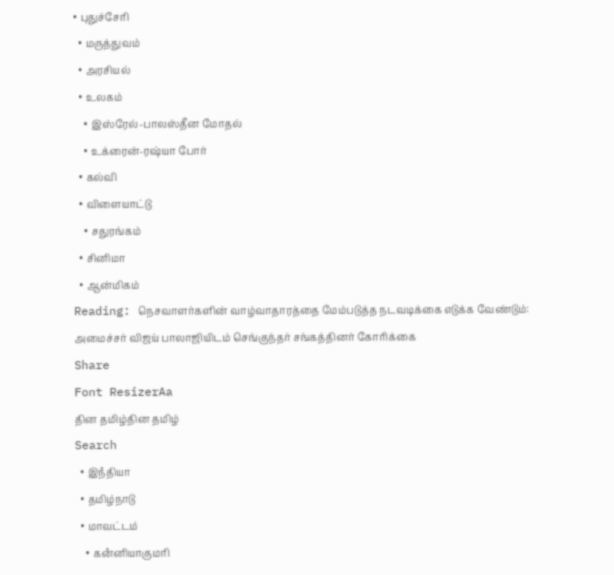• புதுச்சேரி
  • மருத்துவம்
  • அரசியல்
  • உலகம்
    • இஸ்ரேல்-பாலஸ்தீன மோதல்
    • உக்ரைன்-ரஷ்யா போர்
  • கல்வி
  • விளையாட்டு
    • சதுரங்கம்
  • சினிமா
  • ஆன்மிகம்
Reading: நெசவாளர்களின் வாழ்வாதாரத்தை மேம்படுத்த நடவடிக்கை எடுக்க வேண்டும்: அமைச்சர் விஜய் பாலாஜியிடம் செங்குந்தர் சங்கத்தினர் கோரிக்கை
Share
Font ResizerAa
தின தமிழ்தின தமிழ்
Search
  • இநஂதியா
  • தமிழ்நாடு
  • மாவட்டம்
    • கனஂனியாகுமரி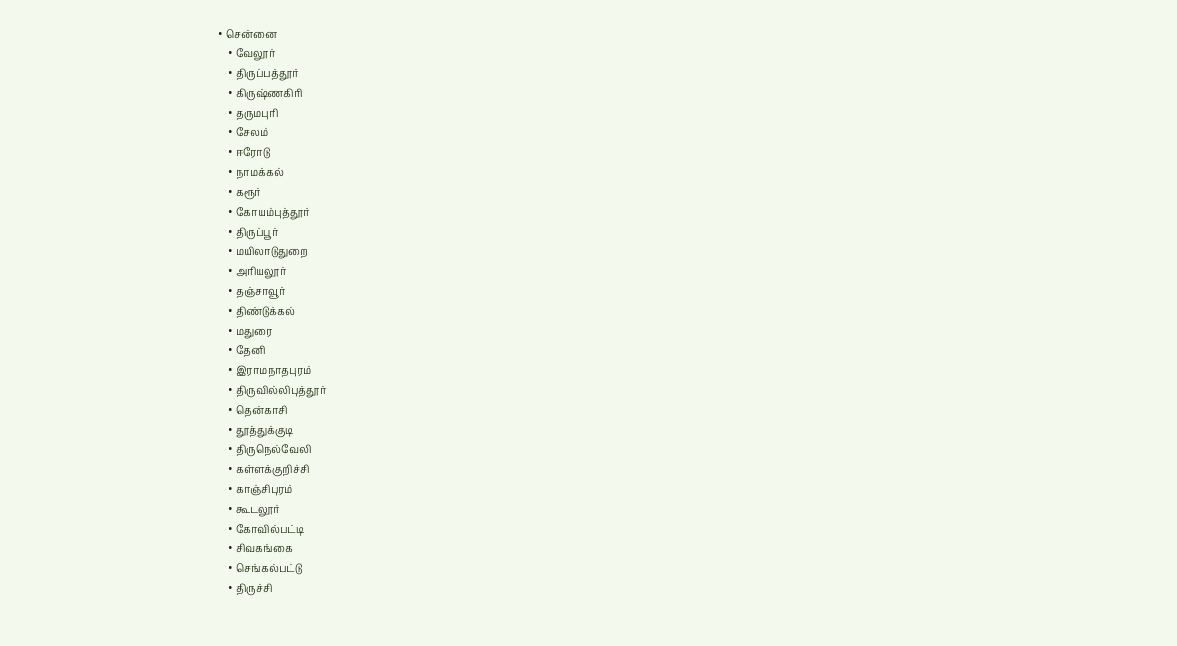• சென்னை
    • வேலூர்
    • திருப்பத்தூர்
    • கிருஷ்ணகிரி
    • தருமபுரி
    • சேலம்
    • ஈரோடு
    • நாமக்கல்
    • கரூர்
    • கோயம்புத்தூர்
    • திருப்பூர்
    • மயிலாடுதுறை
    • அரியலூர்
    • தஞ்சாவூர்
    • திண்டுக்கல்
    • மதுரை
    • தேனி
    • இராமநாதபுரம்
    • திருவில்லிபுத்தூர்
    • தென்காசி
    • தூத்துக்குடி
    • திருநெல்வேலி
    • கள்ளக்குறிச்சி
    • காஞ்சிபுரம்
    • கூடலூர்
    • கோவில்பட்டி
    • சிவகங்கை
    • செங்கல்பட்டு
    • திருச்சி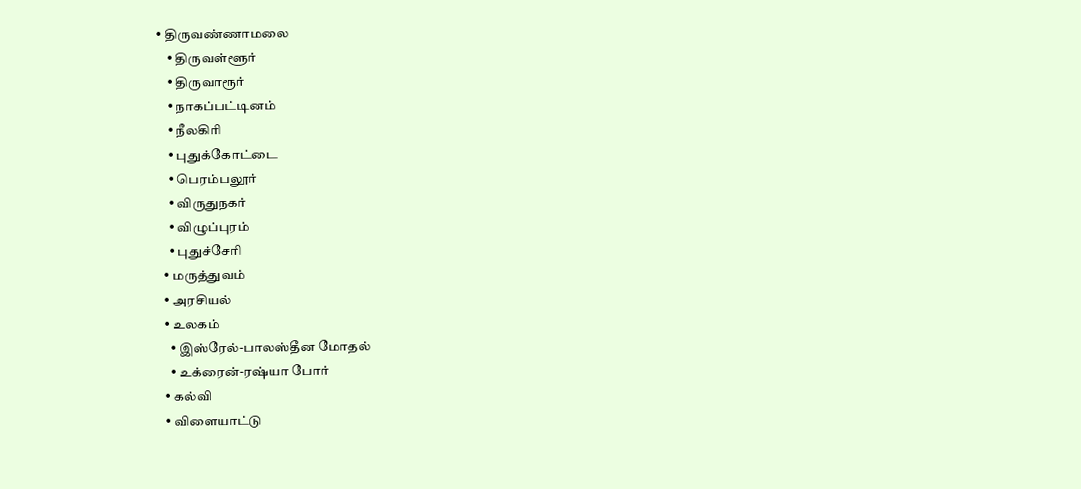• திருவண்ணாமலை
    • திருவள்ளூர்
    • திருவாரூர்
    • நாகப்பட்டினம்
    • நீலகிரி
    • புதுக்கோட்டை
    • பெரம்பலூர்
    • விருதுநகர்
    • விழுப்புரம்
    • புதுச்சேரி
  • மருத்துவம்
  • அரசியல்
  • உலகம்
    • இஸ்ரேல்-பாலஸ்தீன மோதல்
    • உக்ரைன்-ரஷ்யா போர்
  • கல்வி
  • விளையாட்டு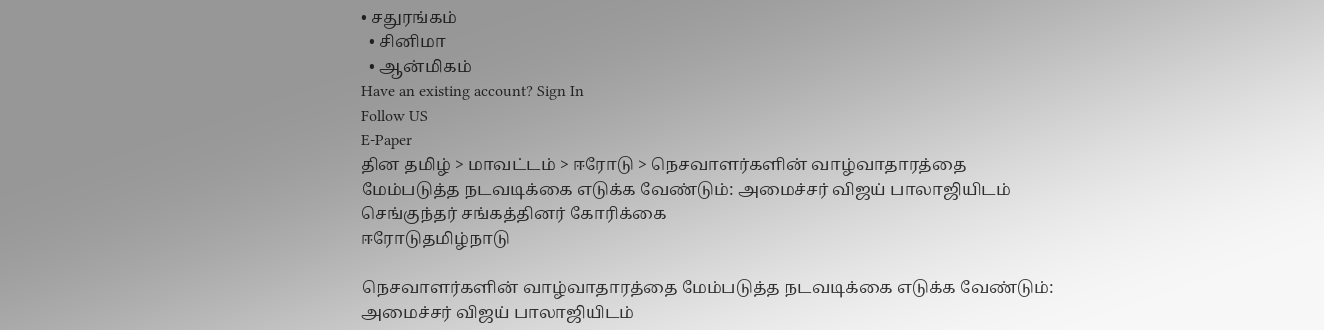• சதுரங்கம்
  • சினிமா
  • ஆன்மிகம்
Have an existing account? Sign In
Follow US
E-Paper
தின தமிழ் > மாவட்டம் > ஈரோடு > நெசவாளர்களின் வாழ்வாதாரத்தை மேம்படுத்த நடவடிக்கை எடுக்க வேண்டும்: அமைச்சர் விஜய் பாலாஜியிடம் செங்குந்தர் சங்கத்தினர் கோரிக்கை
ஈரோடுதமிழ்நாடு

நெசவாளர்களின் வாழ்வாதாரத்தை மேம்படுத்த நடவடிக்கை எடுக்க வேண்டும்: அமைச்சர் விஜய் பாலாஜியிடம்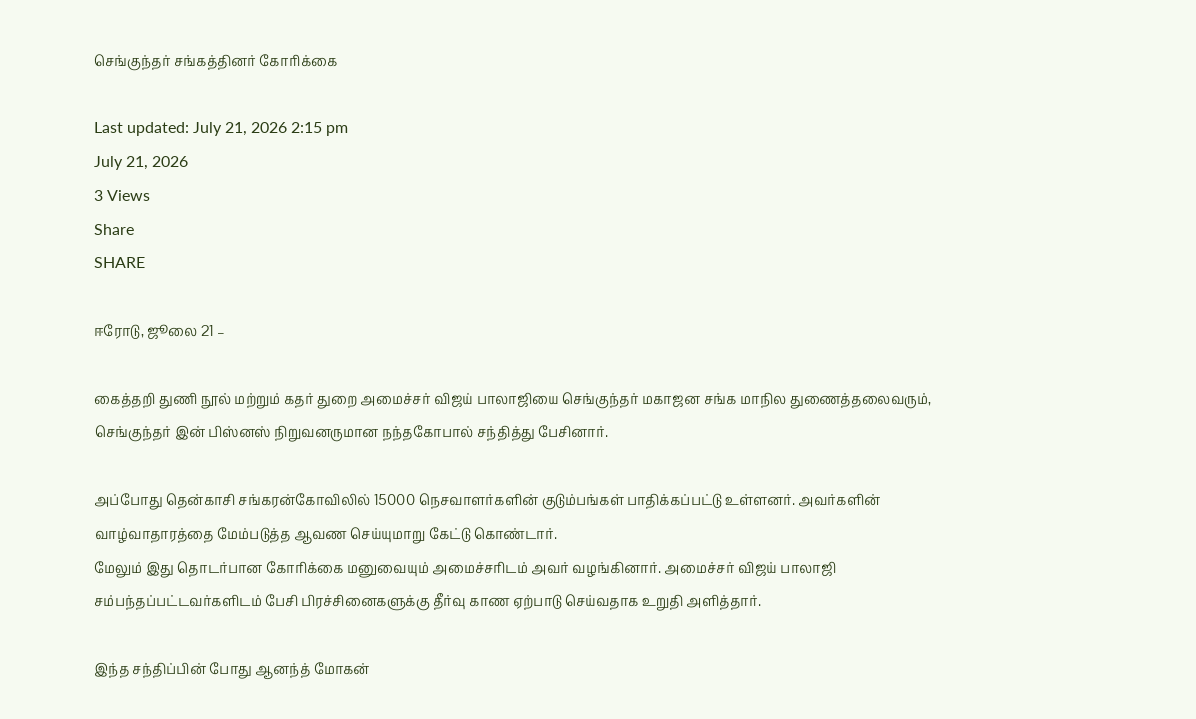செங்குந்தர் சங்கத்தினர் கோரிக்கை

Last updated: July 21, 2026 2:15 pm
July 21, 2026
3 Views
Share
SHARE

ஈரோடு, ஜூலை 21 –

கைத்தறி துணி நூல் மற்றும் கதர் துறை அமைச்சர் விஜய் பாலாஜியை செங்குந்தர் மகாஜன சங்க மாநில துணைத்தலைவரும், செங்குந்தர் இன் பிஸ்னஸ் நிறுவனருமான நந்தகோபால் சந்தித்து பேசினார்.

அப்போது தென்காசி சங்கரன்கோவிலில் 15000 நெசவாளர்களின் குடும்பங்கள் பாதிக்கப்பட்டு உள்ளனர். அவர்களின் வாழ்வாதாரத்தை மேம்படுத்த ஆவண செய்யுமாறு கேட்டு கொண்டார்.
மேலும் இது தொடர்பான கோரிக்கை மனுவையும் அமைச்சரிடம் அவர் வழங்கினார். அமைச்சர் விஜய் பாலாஜி சம்பந்தப்பட்டவர்களிடம் பேசி பிரச்சினைகளுக்கு தீர்வு காண ஏற்பாடு செய்வதாக உறுதி அளித்தார்.

இந்த சந்திப்பின் போது ஆனந்த் மோகன்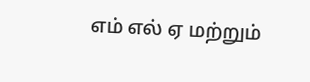எம் எல் ஏ மற்றும்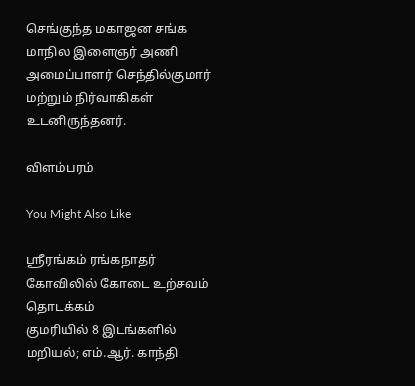செங்குந்த மகாஜன சங்க மாநில இளைஞர் அணி அமைப்பாளர் செந்தில்குமார் மற்றும் நிர்வாகிகள் உடனிருந்தனர்.

விளம்பரம்

You Might Also Like

ஸ்ரீரங்கம் ரங்கநாதர் கோவிலில் கோடை உற்சவம் தொடக்கம்
குமரியில் 8 இடங்களில் மறியல்; எம்.ஆர். காந்தி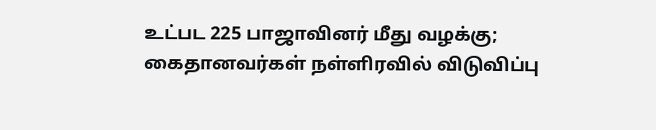உட்பட 225 பாஜாவினர் மீது வழக்கு; கைதானவர்கள் நள்ளிரவில் விடுவிப்பு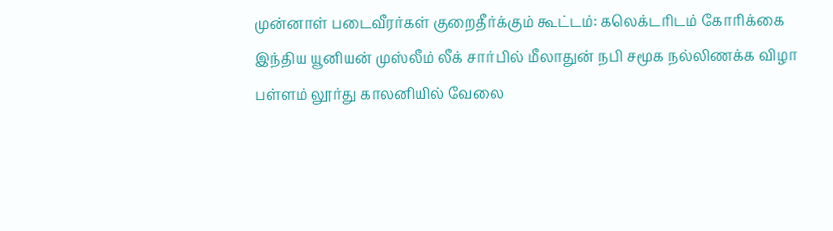முன்னாள் படைவீரர்கள் குறைதீர்க்கும் கூட்டம்: கலெக்டரிடம் கோரிக்கை
இந்திய யூனியன் முஸ்லீம் லீக் சார்பில் மீலாதுன் நபி சமூக நல்லிணக்க விழா
பள்ளம் லூர்து காலனியில் வேலை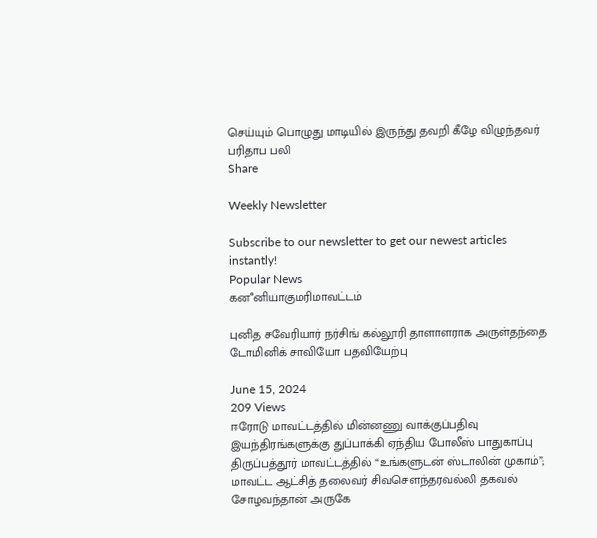செய்யும் பொழுது மாடியில் இருந்து தவறி கீழே விழுந்தவர் பரிதாப பலி
Share

Weekly Newsletter

Subscribe to our newsletter to get our newest articles instantly!
Popular News
கனஂனியாகுமரிமாவட்டம்

புனித சவேரியார் நர்சிங் கல்லூரி தாளாளராக அருள்தந்தை டோமினிக் சாவியோ பதவியேற்பு

June 15, 2024
209 Views
ஈரோடு மாவட்டத்தில் மின்னணு வாக்குப்பதிவு இயந்திரங்களுக்கு துப்பாக்கி ஏந்திய போலீஸ் பாதுகாப்பு
திருப்பத்தூர் மாவட்டத்தில் “உங்களுடன் ஸ்டாலின் முகாம்”; மாவட்ட ஆட்சித் தலைவர் சிவசௌந்தரவல்லி தகவல்
சோழவந்தான் அருகே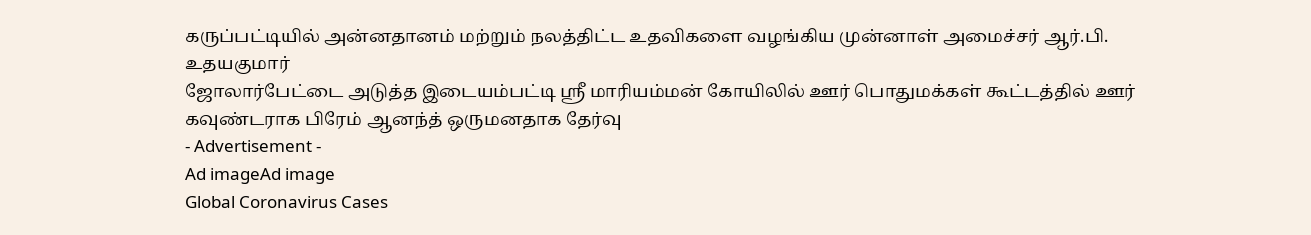கருப்பட்டியில் அன்னதானம் மற்றும் நலத்திட்ட உதவிகளை வழங்கிய முன்னாள் அமைச்சர் ஆர்.பி. உதயகுமார்
ஜோலார்பேட்டை அடுத்த இடையம்பட்டி ஸ்ரீ மாரியம்மன் கோயிலில் ஊர் பொதுமக்கள் கூட்டத்தில் ஊர் கவுண்டராக பிரேம் ஆனந்த் ஒருமனதாக தேர்வு
- Advertisement -
Ad imageAd image
Global Coronavirus Cases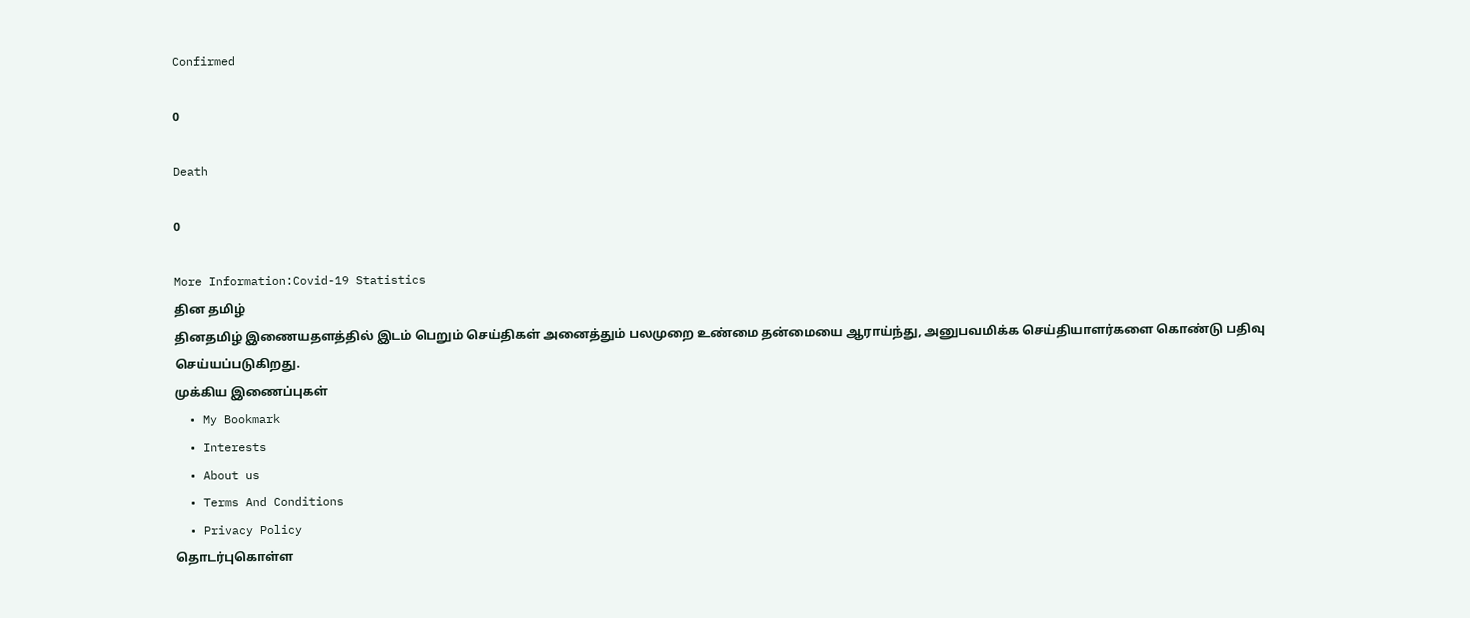Confirmed

0

Death

0

More Information:Covid-19 Statistics
தின தமிழ்
தினதமிழ் இணையதளத்தில் இடம் பெறும் செய்திகள் அனைத்தும் பலமுறை உண்மை தன்மையை ஆராய்ந்து, அனுபவமிக்க செய்தியாளர்களை கொண்டு பதிவு செய்யப்படுகிறது.
முக்கிய இணைப்புகள்
  • My Bookmark
  • Interests
  • About us
  • Terms And Conditions
  • Privacy Policy
தொடர்புகொள்ள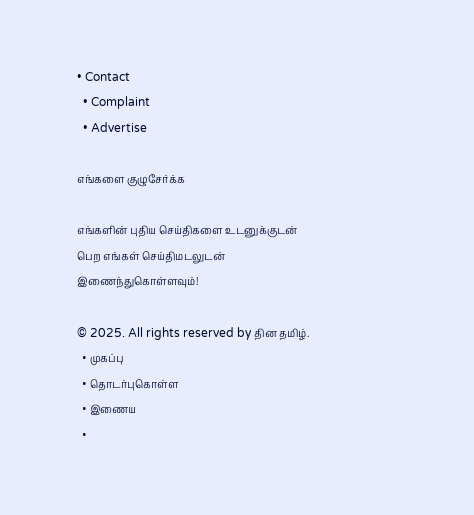• Contact
  • Complaint
  • Advertise

எங்களை குழுசேர்க்க

எங்களின் புதிய செய்திகளை உடனுக்குடன் பெற எங்கள் செய்திமடலுடன் இணைந்துகொள்ளவும்!

© 2025. All rights reserved by தின தமிழ்.
  • முகப்பு
  • தொடர்புகொள்ள
  • இணைய
  •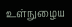உள்நுழைய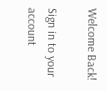Welcome Back!

Sign in to your account